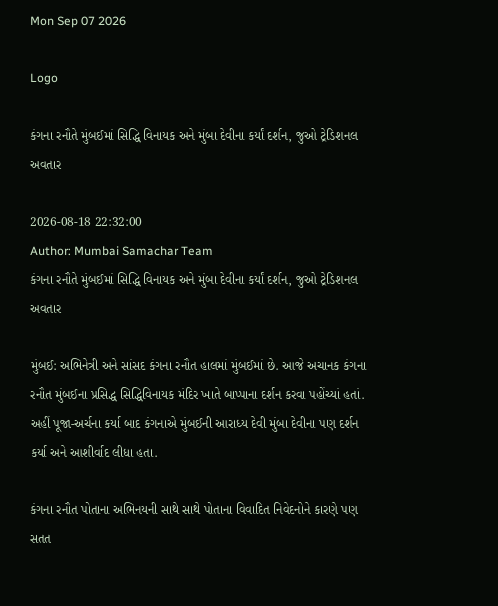Mon Sep 07 2026

Logo

કંગના રનૌતે મુંબઈમાં સિદ્ધિ વિનાયક અને મુંબા દેવીના કર્યાં દર્શન, જુઓ ટ્રેડિશનલ અવતાર

2026-08-18 22:32:00
Author: Mumbai Samachar Team
કંગના રનૌતે મુંબઈમાં સિદ્ધિ વિનાયક અને મુંબા દેવીના કર્યાં દર્શન, જુઓ ટ્રેડિશનલ અવતાર

મુંબઈ: અભિનેત્રી અને સાંસદ કંગના રનૌત હાલમાં મુંબઈમાં છે. આજે અચાનક કંગના રનૌત મુંબઈના પ્રસિદ્ધ સિદ્ધિવિનાયક મંદિર ખાતે બાપ્પાના દર્શન કરવા પહોંચ્યાં હતાં. અહીં પૂજા-અર્ચના કર્યા બાદ કંગનાએ મુંબઈની આરાધ્ય દેવી મુંબા દેવીના પણ દર્શન કર્યા અને આશીર્વાદ લીધા હતા.

કંગના રનૌત પોતાના અભિનયની સાથે સાથે પોતાના વિવાદિત નિવેદનોને કારણે પણ સતત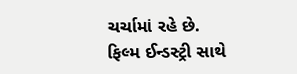ચર્ચામાં રહે છે. ફિલ્મ ઈન્ડસ્ટ્રી સાથે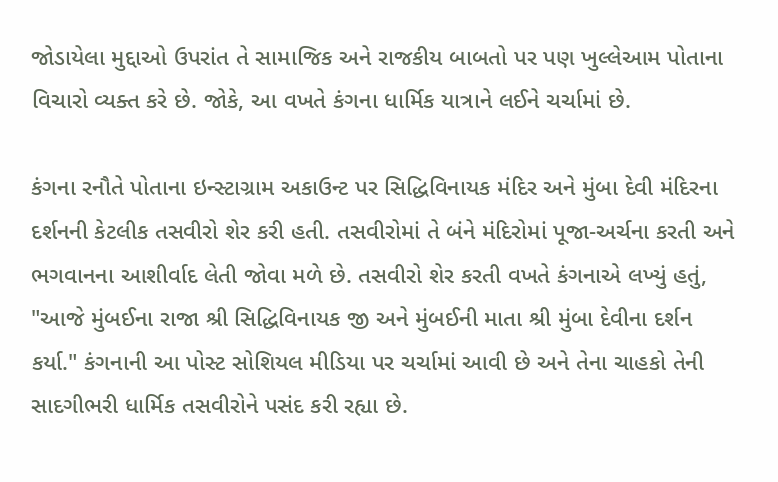જોડાયેલા મુદ્દાઓ ઉપરાંત તે સામાજિક અને રાજકીય બાબતો પર પણ ખુલ્લેઆમ પોતાના વિચારો વ્યક્ત કરે છે. જોકે, આ વખતે કંગના ધાર્મિક યાત્રાને લઈને ચર્ચામાં છે.

કંગના રનૌતે પોતાના ઇન્સ્ટાગ્રામ અકાઉન્ટ પર સિદ્ધિવિનાયક મંદિર અને મુંબા દેવી મંદિરના દર્શનની કેટલીક તસવીરો શેર કરી હતી. તસવીરોમાં તે બંને મંદિરોમાં પૂજા-અર્ચના કરતી અને ભગવાનના આશીર્વાદ લેતી જોવા મળે છે. તસવીરો શેર કરતી વખતે કંગનાએ લખ્યું હતું, "આજે મુંબઈના રાજા શ્રી સિદ્ધિવિનાયક જી અને મુંબઈની માતા શ્રી મુંબા દેવીના દર્શન કર્યા." કંગનાની આ પોસ્ટ સોશિયલ મીડિયા પર ચર્ચામાં આવી છે અને તેના ચાહકો તેની સાદગીભરી ધાર્મિક તસવીરોને પસંદ કરી રહ્યા છે.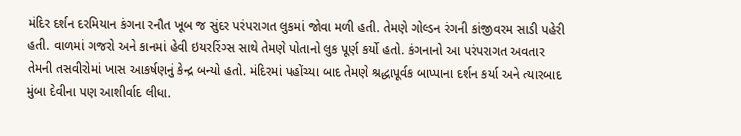મંદિર દર્શન દરમિયાન કંગના રનૌત ખૂબ જ સુંદર પરંપરાગત લુકમાં જોવા મળી હતી. તેમણે ગોલ્ડન રંગની કાંજીવરમ સાડી પહેરી હતી. વાળમાં ગજરો અને કાનમાં હેવી ઇયરરિંગ્સ સાથે તેમણે પોતાનો લુક પૂર્ણ કર્યો હતો. કંગનાનો આ પરંપરાગત અવતાર તેમની તસવીરોમાં ખાસ આકર્ષણનું કેન્દ્ર બન્યો હતો. મંદિરમાં પહોંચ્યા બાદ તેમણે શ્રદ્ધાપૂર્વક બાપ્પાના દર્શન કર્યા અને ત્યારબાદ મુંબા દેવીના પણ આશીર્વાદ લીધા.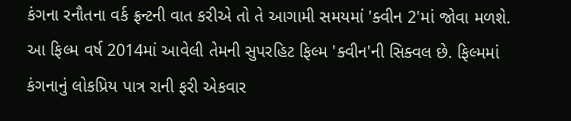કંગના રનૌતના વર્ક ફ્રન્ટની વાત કરીએ તો તે આગામી સમયમાં 'ક્વીન 2'માં જોવા મળશે. આ ફિલ્મ વર્ષ 2014માં આવેલી તેમની સુપરહિટ ફિલ્મ 'ક્વીન'ની સિક્વલ છે. ફિલ્મમાં કંગનાનું લોકપ્રિય પાત્ર રાની ફરી એકવાર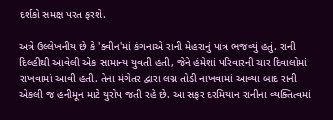દર્શકો સમક્ષ પરત ફરશે.

અત્રે ઉલ્લેખનીય છે કે 'ક્વીન'માં કંગનાએ રાની મેહરાનું પાત્ર ભજવ્યું હતું. રાની દિલ્હીથી આવેલી એક સામાન્ય યુવતી હતી, જેને હંમેશાં પરિવારની ચાર દિવાલોમાં રાખવામાં આવી હતી. તેના મંગેતર દ્વારા લગ્ન તોડી નાખવામાં આવ્યા બાદ રાની એકલી જ હનીમૂન માટે યુરોપ જતી રહે છે. આ સફર દરમિયાન રાનીના વ્યક્તિત્વમાં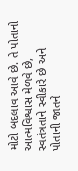મોટો બદલાવ આવે છે. તે પોતાનો આત્મવિશ્વાસ મેળવે છે, સ્વતંત્રતાને સ્વીકારે છે અને પોતાની જાતને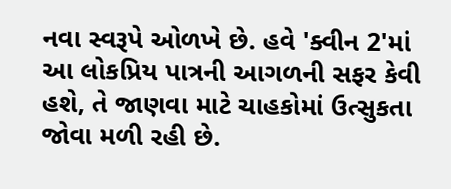નવા સ્વરૂપે ઓળખે છે. હવે 'ક્વીન 2'માં આ લોકપ્રિય પાત્રની આગળની સફર કેવી હશે, તે જાણવા માટે ચાહકોમાં ઉત્સુકતા જોવા મળી રહી છે.